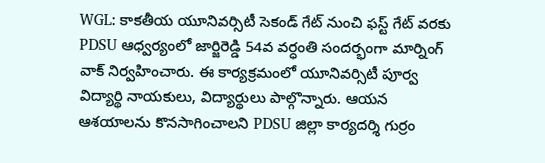WGL: కాకతీయ యూనివర్సిటీ సెకండ్ గేట్ నుంచి ఫస్ట్ గేట్ వరకు PDSU ఆధ్వర్యంలో జార్జిరెడ్డి 54వ వర్ధంతి సందర్భంగా మార్నింగ్ వాక్ నిర్వహించారు. ఈ కార్యక్రమంలో యూనివర్సిటీ పూర్వ విద్యార్థి నాయకులు, విద్యార్థులు పాల్గొన్నారు. ఆయన ఆశయాలను కొనసాగించాలని PDSU జిల్లా కార్యదర్శి గుర్రం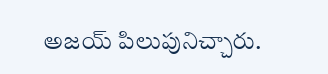అజయ్ పిలుపునిచ్చారు.